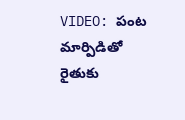VIDEO: పంట మార్పిడితో రైతుకు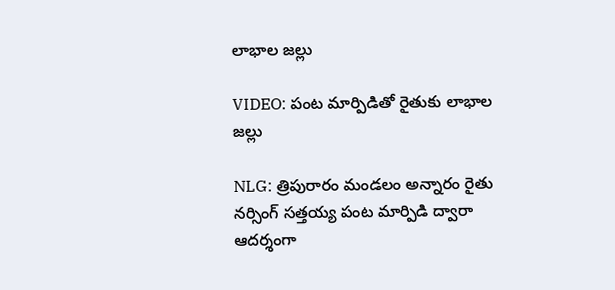లాభాల జల్లు

VIDEO: పంట మార్పిడితో రైతుకు లాభాల జల్లు

NLG: త్రిపురారం మండలం అన్నారం రైతు నర్సింగ్ సత్తయ్య పంట మార్పిడి ద్వారా ఆదర్శంగా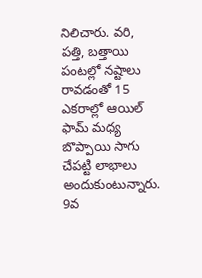నిలిచారు. వరి, పత్తి, బత్తాయి పంటల్లో నష్టాలు రావడంతో 15 ఎకరాల్లో ఆయిల్ ఫామ్ మధ్య బొప్పాయి సాగు చేపట్టి లాభాలు అందుకుంటున్నారు. 9వ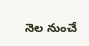నెల నుంచే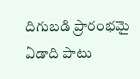దిగుబడి ప్రారంభమై ఏడాది పాటు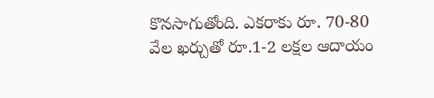కొనసాగుతోంది. ఎకరాకు రూ. 70-80 వేల ఖర్చుతో రూ.1-2 లక్షల ఆదాయం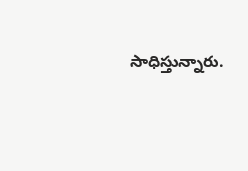సాధిస్తున్నారు.